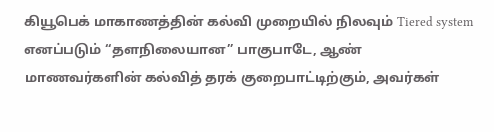கியூபெக் மாகாணத்தின் கல்வி முறையில் நிலவும் Tiered system எனப்படும் “தளநிலையான” பாகுபாடே, ஆண் மாணவர்களின் கல்வித் தரக் குறைபாட்டிற்கும், அவர்கள்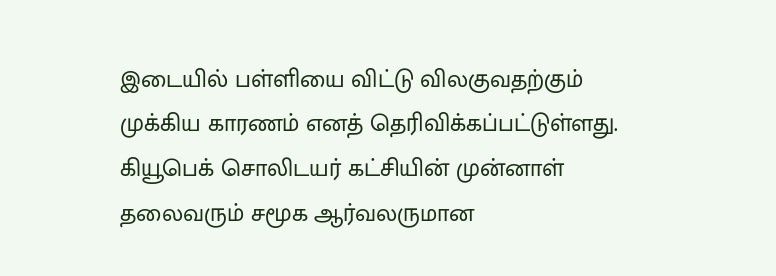இடையில் பள்ளியை விட்டு விலகுவதற்கும் முக்கிய காரணம் எனத் தெரிவிக்கப்பட்டுள்ளது.
கியூபெக் சொலிடயர் கட்சியின் முன்னாள் தலைவரும் சமூக ஆர்வலருமான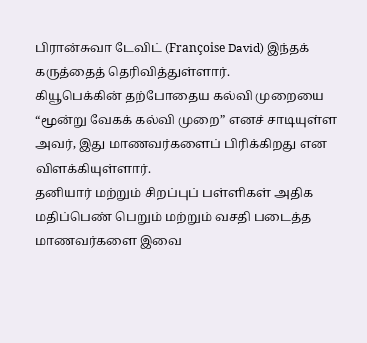பிரான்சுவா டேவிட் (Françoise David) இந்தக் கருத்தைத் தெரிவித்துள்ளார்.
கியூபெக்கின் தற்போதைய கல்வி முறையை “மூன்று வேகக் கல்வி முறை” எனச் சாடியுள்ள அவர், இது மாணவர்களைப் பிரிக்கிறது என விளக்கியுள்ளார்.
தனியார் மற்றும் சிறப்புப் பள்ளிகள் அதிக மதிப்பெண் பெறும் மற்றும் வசதி படைத்த மாணவர்களை இவை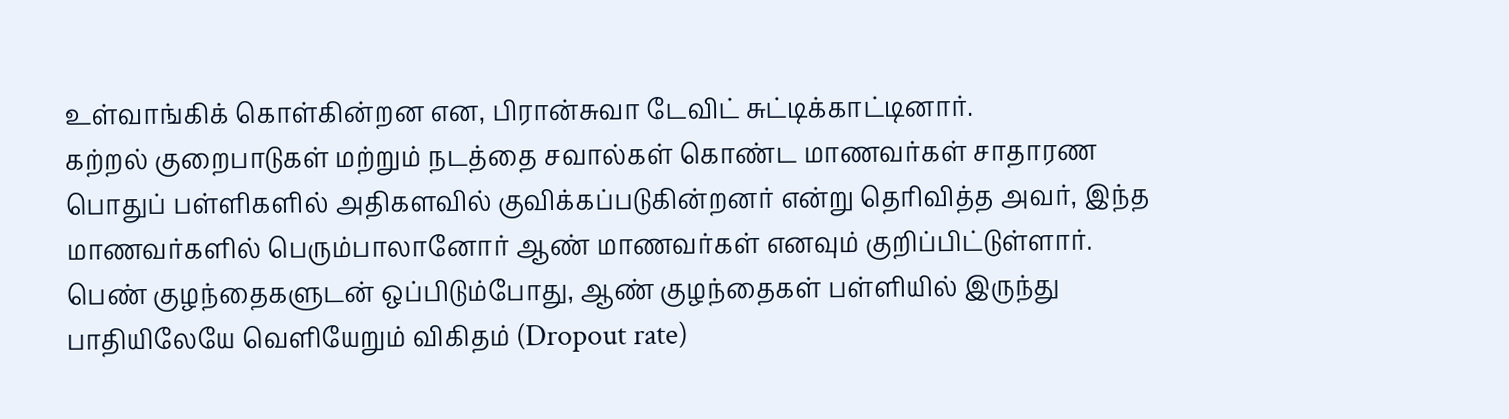உள்வாங்கிக் கொள்கின்றன என, பிரான்சுவா டேவிட் சுட்டிக்காட்டினார்.
கற்றல் குறைபாடுகள் மற்றும் நடத்தை சவால்கள் கொண்ட மாணவர்கள் சாதாரண பொதுப் பள்ளிகளில் அதிகளவில் குவிக்கப்படுகின்றனர் என்று தெரிவித்த அவர், இந்த மாணவர்களில் பெரும்பாலானோர் ஆண் மாணவர்கள் எனவும் குறிப்பிட்டுள்ளார்.
பெண் குழந்தைகளுடன் ஒப்பிடும்போது, ஆண் குழந்தைகள் பள்ளியில் இருந்து பாதியிலேயே வெளியேறும் விகிதம் (Dropout rate)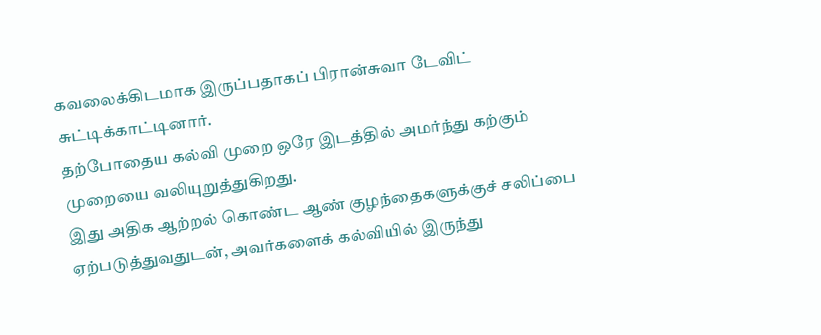கவலைக்கிடமாக இருப்பதாகப் பிரான்சுவா டேவிட் சுட்டிக்காட்டினார்.
தற்போதைய கல்வி முறை ஒரே இடத்தில் அமர்ந்து கற்கும் முறையை வலியுறுத்துகிறது.
இது அதிக ஆற்றல் கொண்ட ஆண் குழந்தைகளுக்குச் சலிப்பை ஏற்படுத்துவதுடன், அவர்களைக் கல்வியில் இருந்து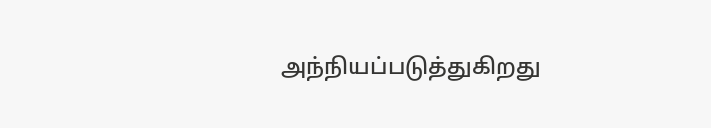அந்நியப்படுத்துகிறது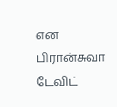என பிரான்சுவா டேவிட்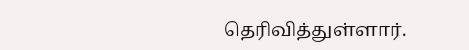தெரிவித்துள்ளார்.